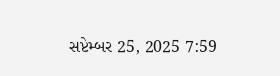સપ્ટેમ્બર 25, 2025 7:59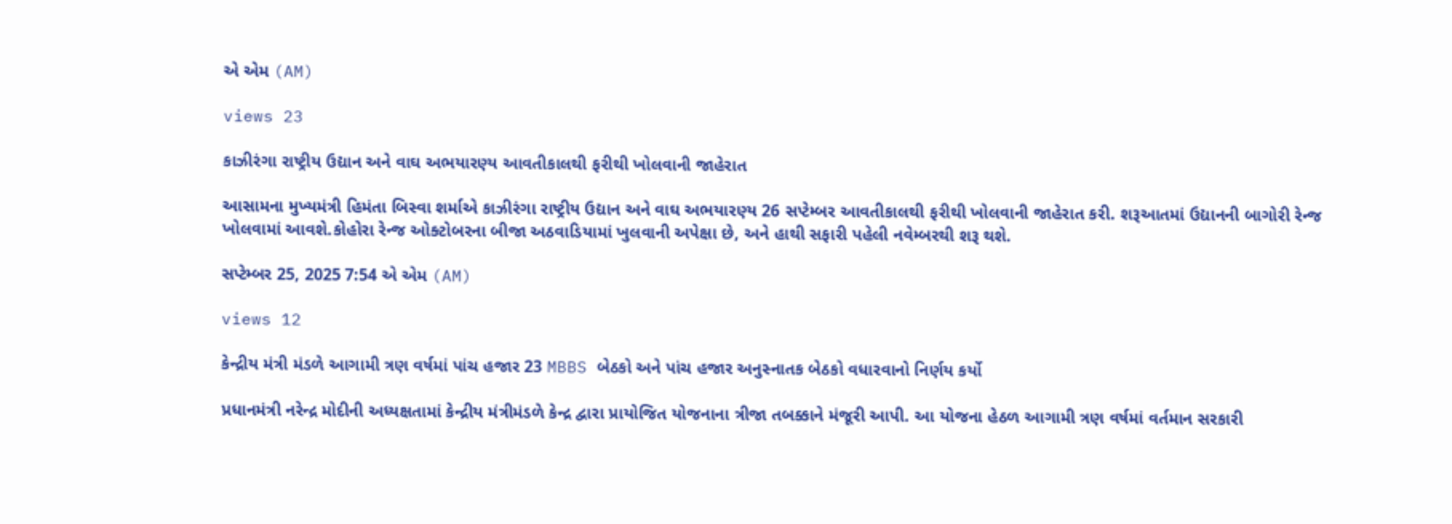એ એમ (AM)

views 23

કાઝીરંગા રાષ્ટ્રીય ઉદ્યાન અને વાઘ અભયારણ્ય આવતીકાલથી ફરીથી ખોલવાની જાહેરાત

આસામના મુખ્યમંત્રી હિમંતા બિસ્વા શર્માએ કાઝીરંગા રાષ્ટ્રીય ઉદ્યાન અને વાઘ અભયારણ્ય 26 સપ્ટેમ્બર આવતીકાલથી ફરીથી ખોલવાની જાહેરાત કરી. શરૂઆતમાં ઉદ્યાનની બાગોરી રેન્જ ખોલવામાં આવશે.કોહોરા રેન્જ ઓક્ટોબરના બીજા અઠવાડિયામાં ખુલવાની અપેક્ષા છે, અને હાથી સફારી પહેલી નવેમ્બરથી શરૂ થશે.

સપ્ટેમ્બર 25, 2025 7:54 એ એમ (AM)

views 12

કેન્દ્રીય મંત્રી મંડળે આગામી ત્રણ વર્ષમાં પાંચ હજાર 23 MBBS બેઠકો અને પાંચ હજાર અનુસ્નાતક બેઠકો વધારવાનો નિર્ણય કર્યો

પ્રધાનમંત્રી નરેન્દ્ર મોદીની અધ્યક્ષતામાં કેન્દ્રીય મંત્રીમંડળે કેન્દ્ર દ્વારા પ્રાયોજિત યોજનાના ત્રીજા તબક્કાને મંજૂરી આપી. આ યોજના હેઠળ આગામી ત્રણ વર્ષમાં વર્તમાન સરકારી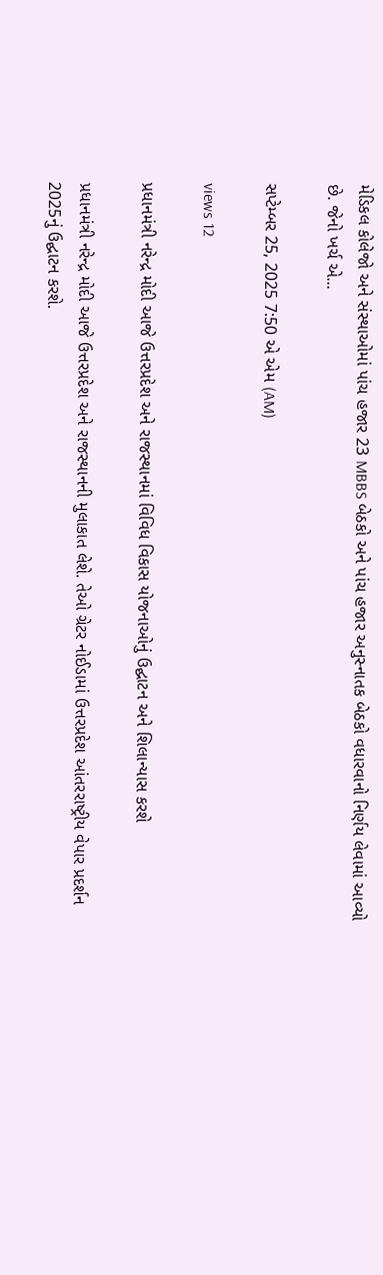મેડિકલ કોલેજો અને સંસ્થાઓમાં પાંચ હજાર 23 MBBS બેઠકો અને પાંચ હજાર અનુસ્નાતક બેઠકો વધારવાનો નિર્ણય લેવામાં આવ્યો છે. જેનો ખર્ચ એ...

સપ્ટેમ્બર 25, 2025 7:50 એ એમ (AM)

views 12

પ્રધાનમંત્રી નરેન્દ્ર મોદી આજે ઉત્તરપ્રદેશ અને રાજસ્થાનમાં વિવિધ વિકાસ યોજનાઓનું ઉદ્ઘાટન અને શિલાન્યાસ કરશે

પ્રધાનમંત્રી નરેન્દ્ર મોદી આજે ઉત્તરપ્રદેશ અને રાજસ્થાનની મુલાકાત લેશે. તેઓ ગ્રેટર નોઈડામાં ઉત્તરપ્રદેશ આંતરરાષ્ટ્રીય વેપાર પ્રદર્શન 2025નું ઉદ્ઘાટન કરશે.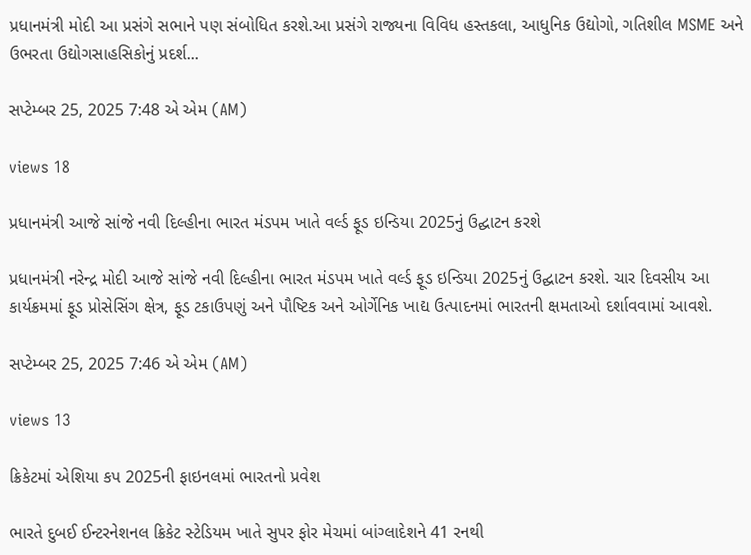પ્રધાનમંત્રી મોદી આ પ્રસંગે સભાને પણ સંબોધિત કરશે.આ પ્રસંગે રાજ્યના વિવિધ હસ્તકલા, આધુનિક ઉદ્યોગો, ગતિશીલ MSME અને ઉભરતા ઉદ્યોગસાહસિકોનું પ્રદર્શ...

સપ્ટેમ્બર 25, 2025 7:48 એ એમ (AM)

views 18

પ્રધાનમંત્રી આજે સાંજે નવી દિલ્હીના ભારત મંડપમ ખાતે વર્લ્ડ ફૂડ ઇન્ડિયા 2025નું ઉદ્ઘાટન કરશે

પ્રધાનમંત્રી નરેન્દ્ર મોદી આજે સાંજે નવી દિલ્હીના ભારત મંડપમ ખાતે વર્લ્ડ ફૂડ ઇન્ડિયા 2025નું ઉદ્ઘાટન કરશે. ચાર દિવસીય આ કાર્યક્રમમાં ફૂડ પ્રોસેસિંગ ક્ષેત્ર, ફૂડ ટકાઉપણું અને પૌષ્ટિક અને ઓર્ગેનિક ખાદ્ય ઉત્પાદનમાં ભારતની ક્ષમતાઓ દર્શાવવામાં આવશે.

સપ્ટેમ્બર 25, 2025 7:46 એ એમ (AM)

views 13

ક્રિકેટમાં એશિયા કપ 2025ની ફાઇનલમાં ભારતનો પ્રવેશ

ભારતે દુબઈ ઈન્ટરનેશનલ ક્રિકેટ સ્ટેડિયમ ખાતે સુપર ફોર મેચમાં બાંગ્લાદેશને 41 રનથી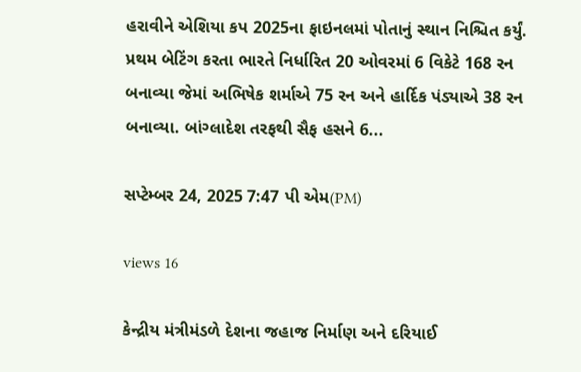હરાવીને એશિયા કપ 2025ના ફાઇનલમાં પોતાનું સ્થાન નિશ્ચિત કર્યું. પ્રથમ બેટિંગ કરતા ભારતે નિર્ધારિત 20 ઓવરમાં 6 વિકેટે 168 રન બનાવ્યા જેમાં અભિષેક શર્માએ 75 રન અને હાર્દિક પંડ્યાએ 38 રન બનાવ્યા. બાંગ્લાદેશ તરફથી સૈફ હસને 6...

સપ્ટેમ્બર 24, 2025 7:47 પી એમ(PM)

views 16

કેન્દ્રીય મંત્રીમંડળે દેશના જહાજ નિર્માણ અને દરિયાઈ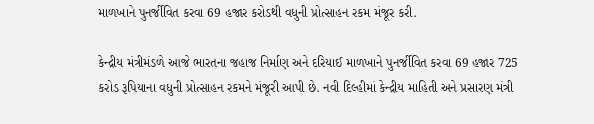માળખાને પુનર્જીવિત કરવા 69 હજાર કરોડથી વધુની પ્રોત્સાહન રકમ મંજૂર કરી.

કેન્દ્રીય મંત્રીમંડળે આજે ભારતના જહાજ નિર્માણ અને દરિયાઈ માળખાને પુનર્જીવિત કરવા 69 હજાર 725 કરોડ રૂપિયાના વધુની પ્રોત્સાહન રકમને મંજૂરી આપી છે. નવી દિલ્હીમાં કેન્દ્રીય માહિતી અને પ્રસારણ મંત્રી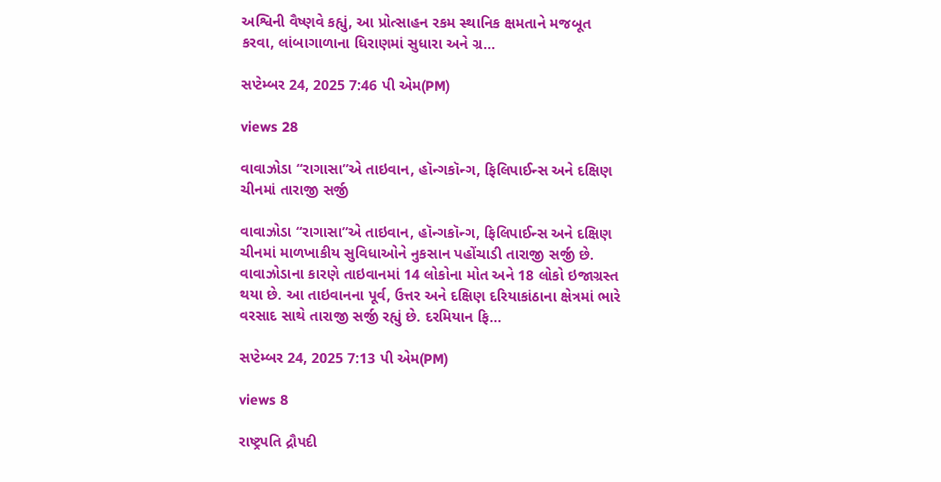અશ્વિની વૈષ્ણવે કહ્યું, આ પ્રોત્સાહન રકમ સ્થાનિક ક્ષમતાને મજબૂત કરવા, લાંબાગાળાના ધિરાણમાં સુધારા અને ગ્ર...

સપ્ટેમ્બર 24, 2025 7:46 પી એમ(PM)

views 28

વાવાઝોડા “રાગાસા”એ તાઇવાન, હૉન્ગકૉન્ગ, ફિલિપાઈન્સ અને દક્ષિણ ચીનમાં તારાજી સર્જી

વાવાઝોડા “રાગાસા”એ તાઇવાન, હૉન્ગકૉન્ગ, ફિલિપાઈન્સ અને દક્ષિણ ચીનમાં માળખાકીય સુવિધાઓને નુકસાન પહોંચાડી તારાજી સર્જી છે. વાવાઝોડાના કારણે તાઇવાનમાં 14 લોકોના મોત અને 18 લોકો ઇજાગ્રસ્ત થયા છે. આ તાઇવાનના પૂર્વ, ઉત્તર અને દક્ષિણ દરિયાકાંઠાના ક્ષેત્રમાં ભારે વરસાદ સાથે તારાજી સર્જી રહ્યું છે. દરમિયાન ફિ...

સપ્ટેમ્બર 24, 2025 7:13 પી એમ(PM)

views 8

રાષ્ટ્રપતિ દ્રૌપદી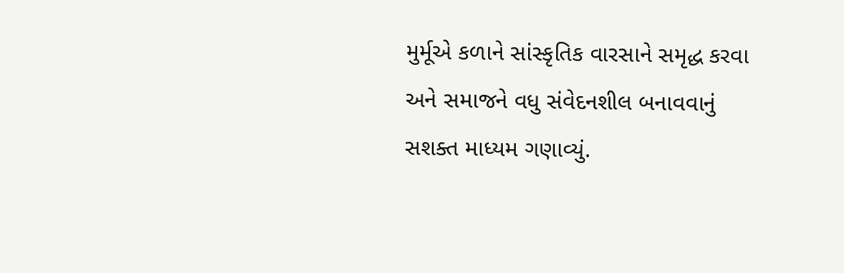મુર્મૂએ કળાને સાંસ્કૃતિક વારસાને સમૃદ્ધ કરવા અને સમાજને વધુ સંવેદનશીલ બનાવવાનું સશક્ત માધ્યમ ગણાવ્યું.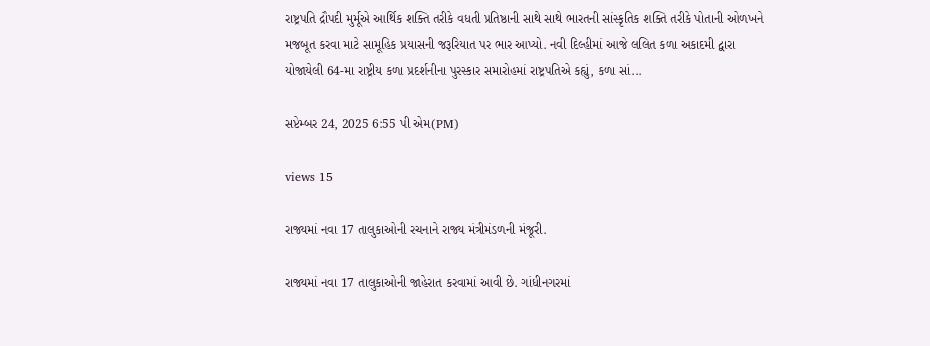રાષ્ટ્રપતિ દ્રૌપદી મુર્મૂએ આર્થિક શક્તિ તરીકે વધતી પ્રતિષ્ઠાની સાથે સાથે ભારતની સાંસ્કૃતિક શક્તિ તરીકે પોતાની ઓળખને મજબૂત કરવા માટે સામૂહિક પ્રયાસની જરૂરિયાત પર ભાર આપ્યો. નવી દિલ્હીમાં આજે લલિત કળા અકાદમી દ્વારા યોજાયેલી 64-મા રાષ્ટ્રીય કળા પ્રદર્શનીના પુરસ્કાર સમારોહમાં રાષ્ટ્રપતિએ કહ્યું, કળા સાં...

સપ્ટેમ્બર 24, 2025 6:55 પી એમ(PM)

views 15

રાજ્યમાં નવા 17 તાલુકાઓની રચનાને રાજ્ય મંત્રીમંડળની મંજૂરી.

રાજ્યમાં નવા 17 તાલુકાઓની જાહેરાત કરવામાં આવી છે. ગાંધીનગરમાં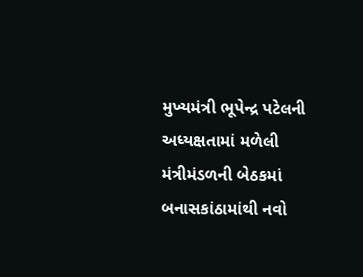મુખ્યમંત્રી ભૂપેન્દ્ર પટેલની અધ્યક્ષતામાં મળેલી મંત્રીમંડળની બેઠકમાં બનાસકાંઠામાંથી નવો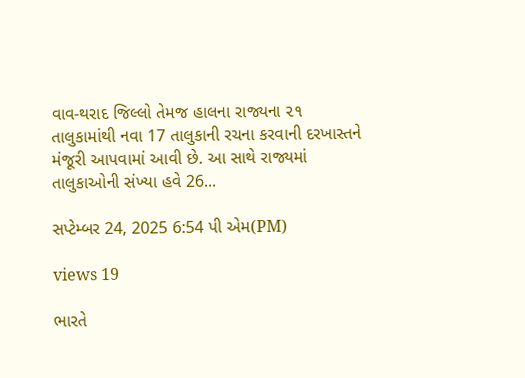વાવ-થરાદ જિલ્લો તેમજ હાલના રાજ્યના ૨૧ તાલુકામાંથી નવા 17 તાલુકાની રચના કરવાની દરખાસ્તને મંજૂરી આપવામાં આવી છે. આ સાથે રાજ્યમાં તાલુકાઓની સંખ્યા હવે 26...

સપ્ટેમ્બર 24, 2025 6:54 પી એમ(PM)

views 19

ભારતે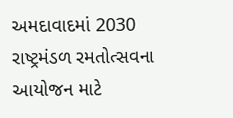અમદાવાદમાં 2030 રાષ્ટ્રમંડળ રમતોત્સવના આયોજન માટે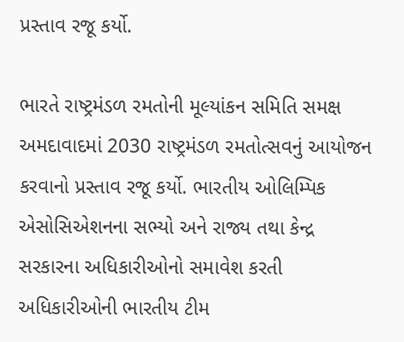પ્રસ્તાવ રજૂ કર્યો.

ભારતે રાષ્ટ્રમંડળ રમતોની મૂલ્યાંકન સમિતિ સમક્ષ અમદાવાદમાં 2030 રાષ્ટ્રમંડળ રમતોત્સવનું આયોજન કરવાનો પ્રસ્તાવ રજૂ કર્યો. ભારતીય ઓલિમ્પિક એસોસિએશનના સભ્યો અને રાજ્ય તથા કેન્દ્ર સરકારના અધિકારીઓનો સમાવેશ કરતી અધિકારીઓની ભારતીય ટીમ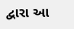દ્વારા આ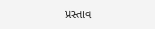પ્રસ્તાવ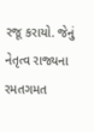રજૂ કરાયો. જેનું નેતૃત્વ રાજ્યના રમતગમત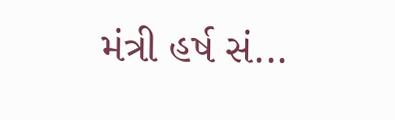મંત્રી હર્ષ સં...